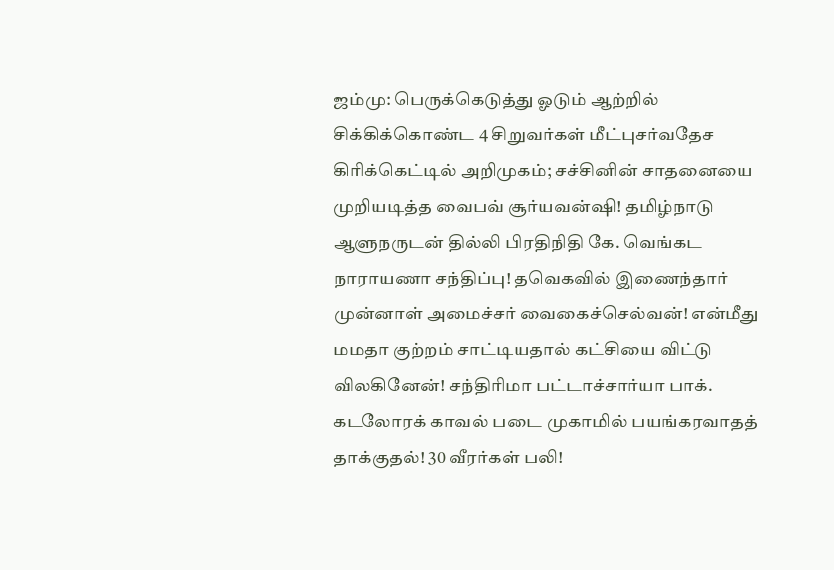ஜம்மு: பெருக்கெடுத்து ஓடும் ஆற்றில் சிக்கிக்கொண்ட 4 சிறுவர்கள் மீட்புசர்வதேச கிரிக்கெட்டில் அறிமுகம்; சச்சினின் சாதனையை முறியடித்த வைபவ் சூர்யவன்ஷி! தமிழ்நாடு ஆளுநருடன் தில்லி பிரதிநிதி கே. வெங்கட நாராயணா சந்திப்பு! தவெகவில் இணைந்தார் முன்னாள் அமைச்சர் வைகைச்செல்வன்! என்மீது மமதா குற்றம் சாட்டியதால் கட்சியை விட்டு விலகினேன்! சந்திரிமா பட்டாச்சார்யா பாக். கடலோரக் காவல் படை முகாமில் பயங்கரவாதத் தாக்குதல்! 30 வீரர்கள் பலி!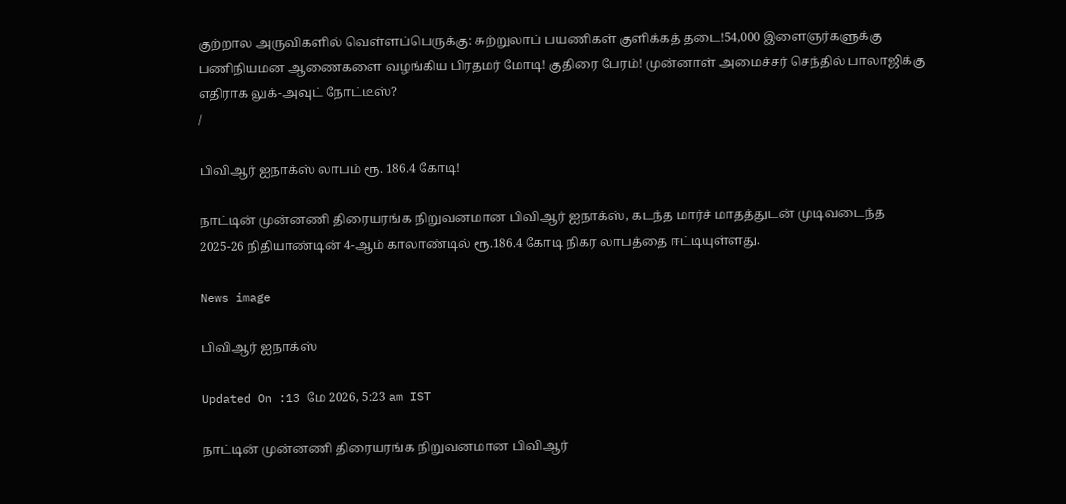குற்றால அருவிகளில் வெள்ளப்பெருக்கு: சுற்றுலாப் பயணிகள் குளிக்கத் தடை!54,000 இளைஞர்களுக்கு பணிநியமன ஆணைகளை வழங்கிய பிரதமர் மோடி! குதிரை பேரம்! முன்னாள் அமைச்சர் செந்தில் பாலாஜிக்கு எதிராக லுக்-அவுட் நோட்டீஸ்?
/

பிவிஆர் ஐநாக்ஸ் லாபம் ரூ. 186.4 கோடி!

நாட்டின் முன்னணி திரையரங்க நிறுவனமான பிவிஆர் ஐநாக்ஸ், கடந்த மார்ச் மாதத்துடன் முடிவடைந்த 2025-26 நிதியாண்டின் 4-ஆம் காலாண்டில் ரூ.186.4 கோடி நிகர லாபத்தை ஈட்டியுள்ளது.

News image

பிவிஆர் ஐநாக்ஸ்

Updated On :13 மே 2026, 5:23 am IST

நாட்டின் முன்னணி திரையரங்க நிறுவனமான பிவிஆர்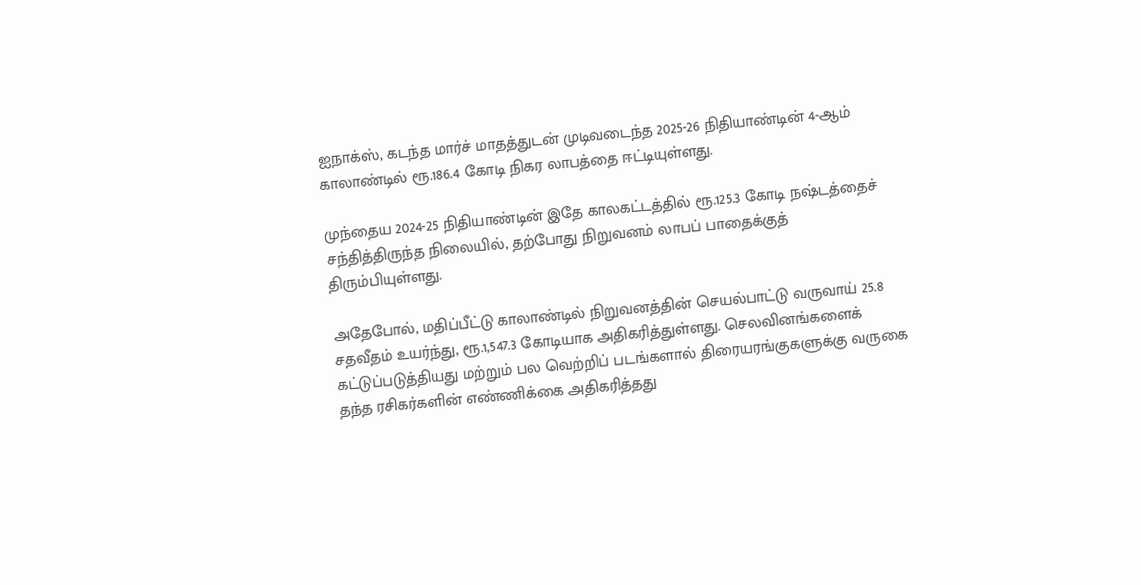ஐநாக்ஸ், கடந்த மார்ச் மாதத்துடன் முடிவடைந்த 2025-26 நிதியாண்டின் 4-ஆம் காலாண்டில் ரூ.186.4 கோடி நிகர லாபத்தை ஈட்டியுள்ளது.

முந்தைய 2024-25 நிதியாண்டின் இதே காலகட்டத்தில் ரூ.125.3 கோடி நஷ்டத்தைச் சந்தித்திருந்த நிலையில், தற்போது நிறுவனம் லாபப் பாதைக்குத் திரும்பியுள்ளது.

அதேபோல், மதிப்பீட்டு காலாண்டில் நிறுவனத்தின் செயல்பாட்டு வருவாய் 25.8 சதவீதம் உயர்ந்து, ரூ.1,547.3 கோடியாக அதிகரித்துள்ளது. செலவினங்களைக் கட்டுப்படுத்தியது மற்றும் பல வெற்றிப் படங்களால் திரையரங்குகளுக்கு வருகை தந்த ரசிகர்களின் எண்ணிக்கை அதிகரித்தது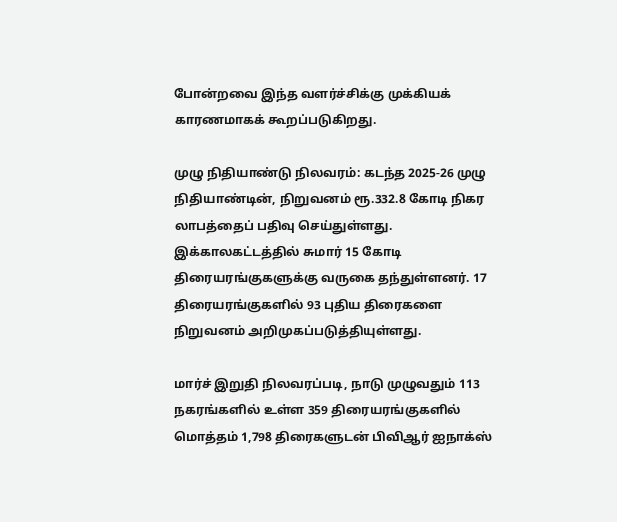போன்றவை இந்த வளர்ச்சிக்கு முக்கியக் காரணமாகக் கூறப்படுகிறது.

முழு நிதியாண்டு நிலவரம்: கடந்த 2025-26 முழு நிதியாண்டின், நிறுவனம் ரூ.332.8 கோடி நிகர லாபத்தைப் பதிவு செய்துள்ளது. இக்காலகட்டத்தில் சுமார் 15 கோடி திரையரங்குகளுக்கு வருகை தந்துள்ளனர். 17 திரையரங்குகளில் 93 புதிய திரைகளை நிறுவனம் அறிமுகப்படுத்தியுள்ளது.

மார்ச் இறுதி நிலவரப்படி, நாடு முழுவதும் 113 நகரங்களில் உள்ள 359 திரையரங்குகளில் மொத்தம் 1,798 திரைகளுடன் பிவிஆர் ஐநாக்ஸ்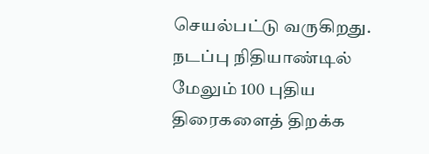செயல்பட்டு வருகிறது. நடப்பு நிதியாண்டில் மேலும் 100 புதிய திரைகளைத் திறக்க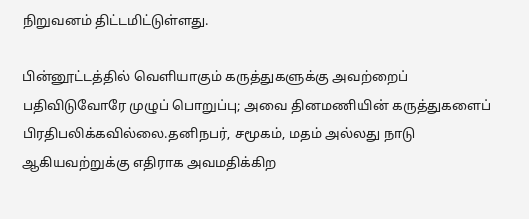நிறுவனம் திட்டமிட்டுள்ளது.

பின்னூட்டத்தில் வெளியாகும் கருத்துகளுக்கு அவற்றைப் பதிவிடுவோரே முழுப் பொறுப்பு; அவை தினமணியின் கருத்துகளைப் பிரதிபலிக்கவில்லை.தனிநபர், சமூகம், மதம் அல்லது நாடு ஆகியவற்றுக்கு எதிராக அவமதிக்கிற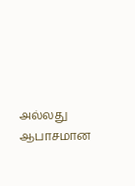அல்லது ஆபாசமான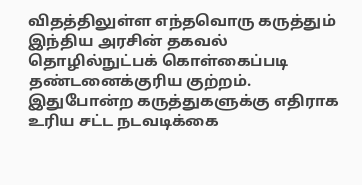விதத்திலுள்ள எந்தவொரு கருத்தும் இந்திய அரசின் தகவல் தொழில்நுட்பக் கொள்கைப்படி தண்டனைக்குரிய குற்றம். இதுபோன்ற கருத்துகளுக்கு எதிராக உரிய சட்ட நடவடிக்கை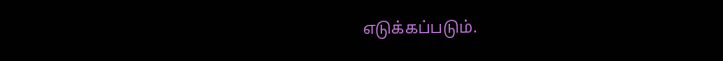எடுக்கப்படும்.